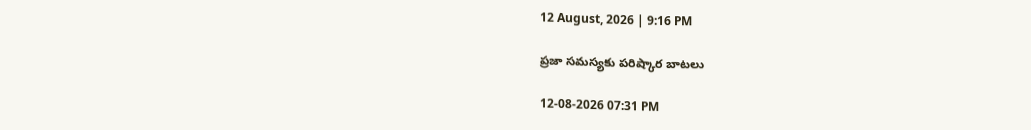12 August, 2026 | 9:16 PM

ప్రజా సమస్యకు పరిష్కార బాటలు

12-08-2026 07:31 PM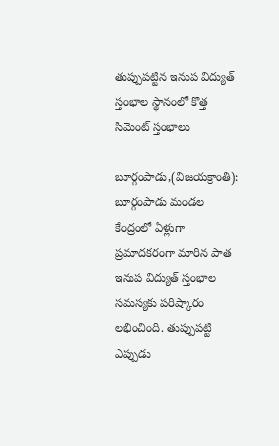తుప్పుపట్టిన ఇనుప విద్యుత్‌ స్తంభాల స్థానంలో కొత్త సిమెంట్‌ స్తంభాలు

బూర్గంపాడు,(విజయక్రాంతి): బూర్గంపాడు మండల కేంద్రంలో ఏళ్లుగా ప్రమాదకరంగా మారిన పాత ఇనుప విద్యుత్‌ స్తంభాల సమస్యకు పరిష్కారం లభించింది. తుప్పుపట్టి ఎప్పుడు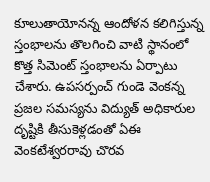కూలుతాయోనన్న ఆందోళన కలిగిస్తున్న స్తంభాలను తొలగించి వాటి స్థానంలో కొత్త సిమెంట్‌ స్తంభాలను ఏర్పాటు చేశారు. ఉపసర్పంచ్‌ గుండె వెంకన్న ప్రజల సమస్యను విద్యుత్‌ అధికారుల దృష్టికి తీసుకెళ్లడంతో ఏఈ వెంకటేశ్వరరావు చొరవ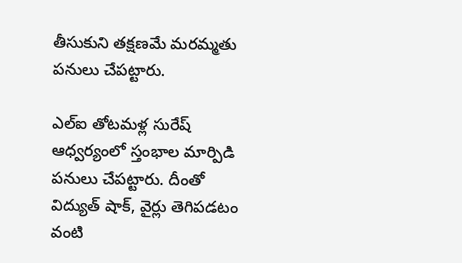తీసుకుని తక్షణమే మరమ్మతు పనులు చేపట్టారు.

ఎల్‌ఐ తోటమళ్ల సురేష్‌ ఆధ్వర్యంలో స్తంభాల మార్పిడి పనులు చేపట్టారు. దీంతో విద్యుత్‌ షాక్‌, వైర్లు తెగిపడటం వంటి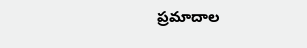ప్రమాదాల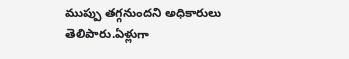ముప్పు తగ్గనుందని అధికారులు తెలిపారు.ఏళ్లుగా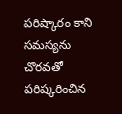పరిష్కారం కాని సమస్యను చొరవతో పరిష్కరించిన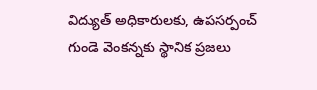విద్యుత్‌ అధికారులకు, ఉపసర్పంచ్‌ గుండె వెంకన్నకు స్థానిక ప్రజలు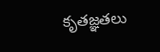కృతజ్ఞతలు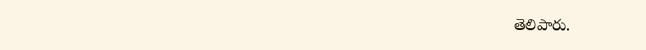తెలిపారు.